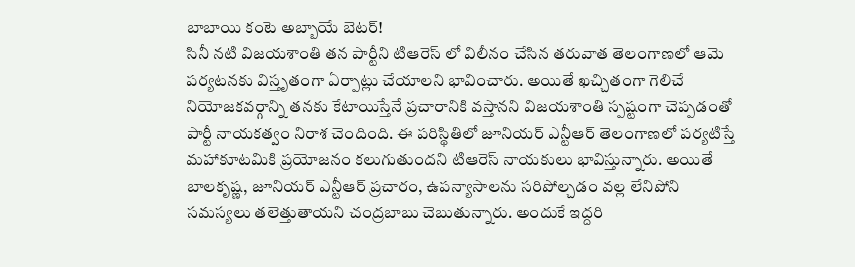బాబాయి కంటె అబ్బాయే బెటర్!
సినీ నటి విజయశాంతి తన పార్టీని టిఆరెస్ లో విలీనం చేసిన తరువాత తెలంగాణలో ఆమె పర్యటనకు విస్తృతంగా ఏర్పాట్లు చేయాలని భావించారు. అయితే ఖచ్చితంగా గెలిచే నియోజకవర్గాన్ని తనకు కేటాయిస్తేనే ప్రచారానికి వస్తానని విజయశాంతి స్పష్టంగా చెప్పడంతో పార్టీ నాయకత్వం నిరాశ చెందింది. ఈ పరిస్థితిలో జూనియర్ ఎన్టీఆర్ తెలంగాణలో పర్యటిస్తే మహాకూటమికి ప్రయోజనం కలుగుతుందని టిఆరెస్ నాయకులు భావిస్తున్నారు. అయితే బాలకృష్ణ, జూనియర్ ఎన్టీఆర్ ప్రచారం, ఉపన్యాసాలను సరిపోల్చడం వల్ల లేనిపోని సమస్యలు తలెత్తుతాయని చంద్రబాబు చెబుతున్నారు. అందుకే ఇద్దరి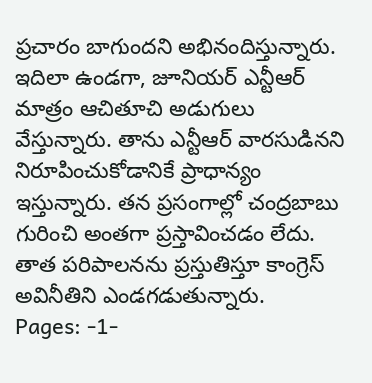ప్రచారం బాగుందని అభినందిస్తున్నారు. ఇదిలా ఉండగా, జూనియర్ ఎన్టీఆర్ మాత్రం ఆచితూచి అడుగులు వేస్తున్నారు. తాను ఎన్టీఆర్ వారసుడినని నిరూపించుకోడానికే ప్రాధాన్యం ఇస్తున్నారు. తన ప్రసంగాల్లో చంద్రబాబు గురించి అంతగా ప్రస్తావించడం లేదు. తాత పరిపాలనను ప్రస్తుతిస్తూ కాంగ్రెస్ అవినీతిని ఎండగడుతున్నారు.
Pages: -1-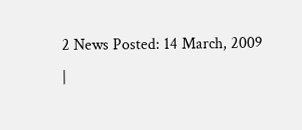2 News Posted: 14 March, 2009
|